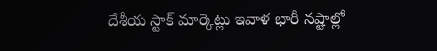దేశీయ స్టాక్ మార్కెట్లు ఇవాళ భారీ నష్టాల్లో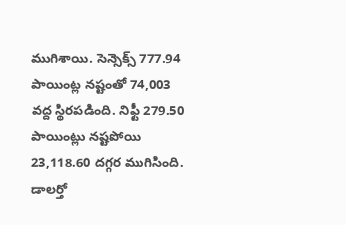ముగిశాయి. సెన్సెక్స్ 777.94 పాయింట్ల నష్టంతో 74,003 వద్ద స్థిరపడింది. నిఫ్టీ 279.50 పాయింట్లు నష్టపోయి 23,118.60 దగ్గర ముగిసింది. డాలర్తో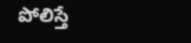పోలిస్తే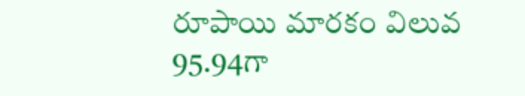రూపాయి మారకం విలువ 95.94గా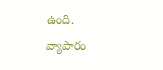ఉంది.
వ్యాపారం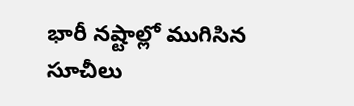భారీ నష్టాల్లో ముగిసిన సూచీలు